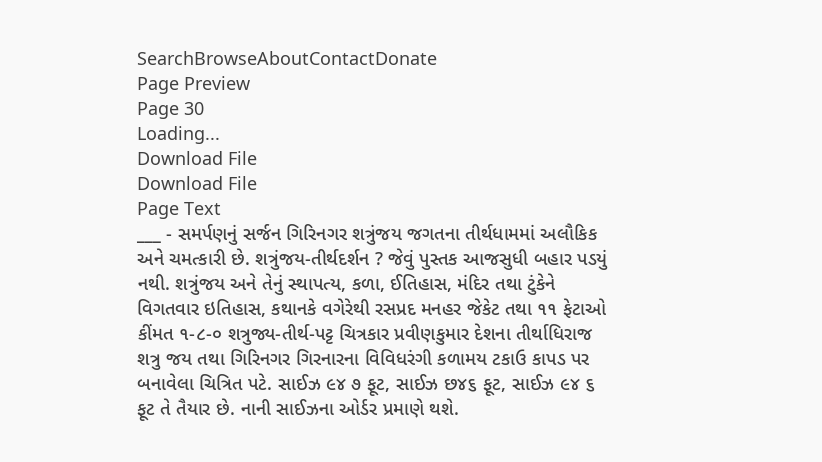SearchBrowseAboutContactDonate
Page Preview
Page 30
Loading...
Download File
Download File
Page Text
___ - સમર્પણનું સર્જન ગિરિનગર શત્રુંજય જગતના તીર્થધામમાં અલૌકિક અને ચમત્કારી છે. શત્રુંજય-તીર્થદર્શન ? જેવું પુસ્તક આજસુધી બહાર પડયું નથી. શત્રુંજય અને તેનું સ્થાપત્ય, કળા, ઈતિહાસ, મંદિર તથા ટુંકેને વિગતવાર ઇતિહાસ, કથાનકે વગેરેથી રસપ્રદ મનહર જેકેટ તથા ૧૧ ફેટાઓ કીંમત ૧-૮-૦ શત્રુજ્ય-તીર્થ-પટ્ટ ચિત્રકાર પ્રવીણકુમાર દેશના તીર્થાધિરાજ શત્રુ જય તથા ગિરિનગર ગિરનારના વિવિધરંગી કળામય ટકાઉ કાપડ પર બનાવેલા ચિત્રિત પટે. સાઈઝ ૯૪ ૭ ફૂટ, સાઈઝ છ૪૬ ફૂટ, સાઈઝ ૯૪ ૬ ફૂટ તે તૈયાર છે. નાની સાઈઝના ઓર્ડર પ્રમાણે થશે.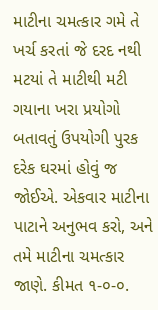માટીના ચમત્કાર ગમે તે ખર્ચ કરતાં જે દરદ નથી મટયાં તે માટીથી મટી ગયાના ખરા પ્રયોગો બતાવતું ઉપયોગી પુરક દરેક ઘરમાં હોવું જ જોઈએ. એકવાર માટીના પાટાને અનુભવ કરો, અને તમે માટીના ચમત્કાર જાણે. કીમત ૧-૦-૦.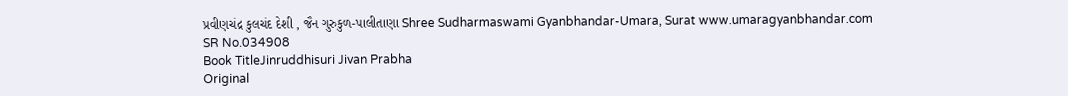પ્રવીણચંદ્ર કુલચંદ દેશી , જૈન ગુરુકુળ-પાલીતાણા Shree Sudharmaswami Gyanbhandar-Umara, Surat www.umaragyanbhandar.com
SR No.034908
Book TitleJinruddhisuri Jivan Prabha
Original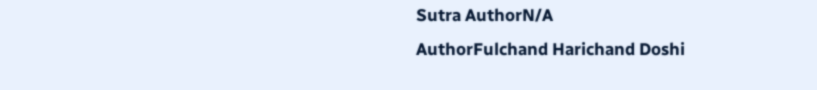Sutra AuthorN/A
AuthorFulchand Harichand Doshi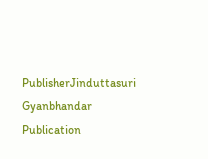PublisherJinduttasuri Gyanbhandar
Publication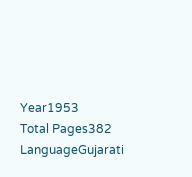Year1953
Total Pages382
LanguageGujarati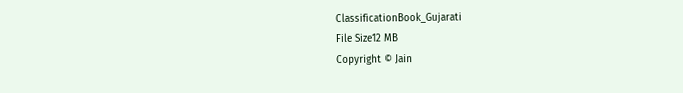ClassificationBook_Gujarati
File Size12 MB
Copyright © Jain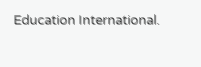Education International.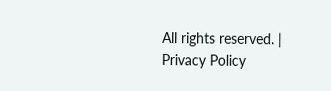All rights reserved. | Privacy Policy